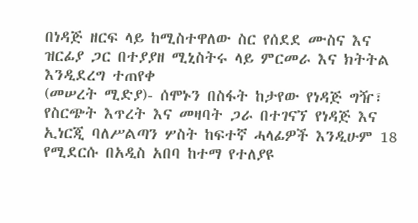በነዳጅ ዘርፍ ላይ ከሚስተዋለው ስር የሰደደ ሙስና እና ዝርፊያ ጋር በተያያዘ ሚኒስትሩ ላይ ምርመራ እና ክትትል እንዲደረግ ተጠየቀ
(መሠረት ሚድያ)- ሰሞኑን በስፋት ከታየው የነዳጅ ግዥ፣ የስርጭት እጥረት እና መዛባት ጋራ በተገናኘ የነዳጅ እና ኢነርጂ ባለሥልጣን ሦስት ከፍተኛ ሓላፊዎች እንዲሁም 18 የሚደርሱ በአዲስ አበባ ከተማ የተለያዩ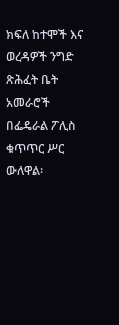ክፍለ ከተሞች እና ወረዳዎች ንግድ ጽሕፈት ቤት አመራሮች በፌዴራል ፖሊስ ቁጥጥር ሥር ውለዋል፡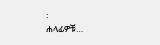፡
ሐላፊዎቹ…